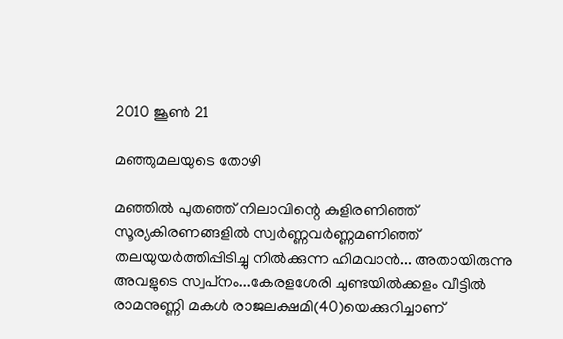2010 ജൂൺ 21

മഞ്ഞുമലയുടെ തോഴി

മഞ്ഞില്‍ പുതഞ്ഞ്‌ നിലാവിന്റെ കുളിരണിഞ്ഞ്‌ സൂര്യകിരണങ്ങളില്‍ സ്വര്‍ണ്ണവര്‍ണ്ണമണിഞ്ഞ്‌ തലയുയര്‍ത്തിപ്പിടിച്ചു നില്‍ക്കുന്ന ഹിമവാന്‍... അതായിരുന്നു അവളുടെ സ്വപ്‌നം...കേരളശേരി ചുണ്ടയില്‍ക്കളം വീട്ടില്‍ രാമനുണ്ണി മകള്‍ രാജലക്ഷമി(40)യെക്കുറിച്ചാണ്‌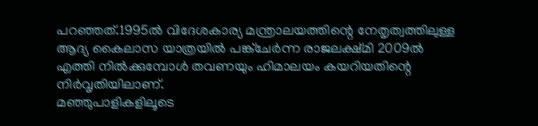പറഞ്ഞത്‌.1995ല്‍ വിദേശകാര്യ മന്ത്രാലയത്തിന്റെ നേതൃത്വത്തിലുള്ള ആദ്യ കൈലാസ യാത്രയില്‍ പങ്ക്‌ചേര്‍ന്ന രാജലക്ഷ്‌മി 2009ല്‍ എത്തി നില്‍ക്കുമ്പോള്‍ തവണയും ഹിമാലയം കയറിയതിന്റെ നിര്‍വൃതിയിലാണ്‌.
മഞ്ഞുപാളികളിലൂടെ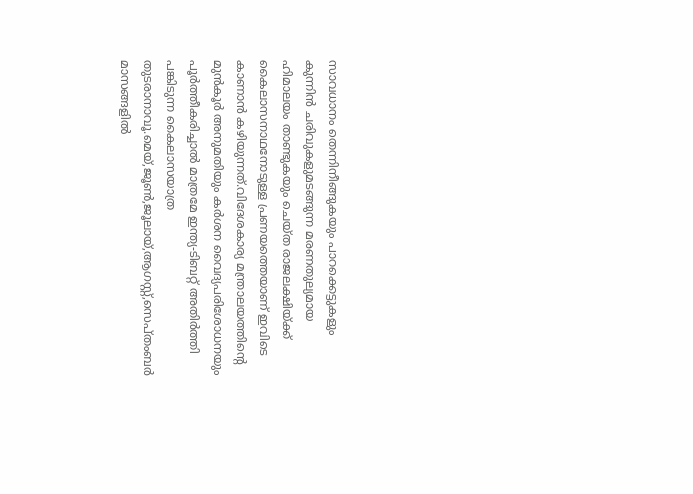സാവധാനം തെന്നിനീങ്ങുകയും പാറക്കെട്ടുകളും കുന്നിന്‍ ചരിവുകളുമടങ്ങുന്ന മരണതുല്യമായ ഹിമാലയം താണ്ടുകയും ചെയ്‌ത രാജലക്ഷിയ്‌ക്ക്‌ കൈലാസനാഥനോടുള്ള പ്രണയത്തെയാണ്‌ ഇവിടെ കാണാന്‍ കഴിയുന്നത്‌.വിദേശകാര്യ മന്ത്രാലയത്തിന്റെ മുന്‍കൂര്‍ അനുമതിയും കര്‍ശന വൈദ്യപരിശോധനയും പൂര്‍ത്തീകരിച്ചാല്‍ മാത്രമേ ഇന്ത്യ-ടിബറ്റ്‌ അതിര്‍ത്തി പങ്കിടുന്ന കൈലാസയാത്ര തുടരാനാവൂ.മെയ്‌,ജൂണ്‍,ജൂലായ്‌,ആഗസ്റ്റ്‌,സെപ്‌തംബര്‍ മാസങ്ങളില്‍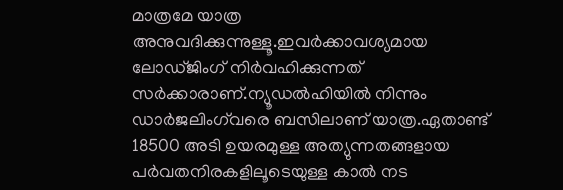മാത്രമേ യാത്ര അനുവദിക്കുന്നുള്ളൂ.ഇവര്‍ക്കാവശ്യമായ ലോഡ്‌ജിംഗ്‌ നിര്‍വഹിക്കുന്നത്‌ സര്‍ക്കാരാണ്‌.ന്യൂഡല്‍ഹിയില്‍ നിന്നും ഡാര്‍ജലിംഗ്‌വരെ ബസിലാണ്‌ യാത്ര.ഏതാണ്ട്‌ 18500 അടി ഉയരമുള്ള അത്യുന്നതങ്ങളായ പര്‍വതനിരകളിലൂടെയുള്ള കാല്‍ നട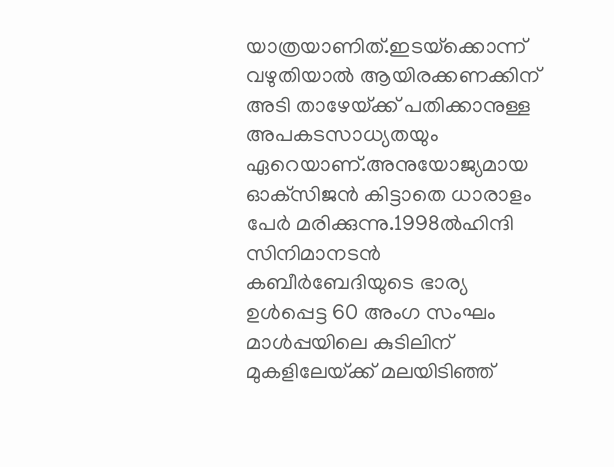യാത്രയാണിത്‌.ഇടയ്‌ക്കൊന്ന്‌ വഴുതിയാല്‍ ആയിരക്കണക്കിന്‌ അടി താഴേയ്‌ക്ക്‌ പതിക്കാനുള്ള അപകടസാധ്യതയും ഏറെയാണ്‌.അനുയോജ്യമായ ഓക്‌സിജന്‍ കിട്ടാതെ ധാരാളം പേര്‍ മരിക്കുന്നു.1998ല്‍ഹിന്ദി സിനിമാനടന്‍ കബീര്‍ബേദിയുടെ ഭാര്യ ഉള്‍പ്പെട്ട 60 അംഗ സംഘം മാള്‍പ്പയിലെ കുടിലിന്‌ മുകളിലേയ്‌ക്ക്‌ മലയിടിഞ്ഞ്‌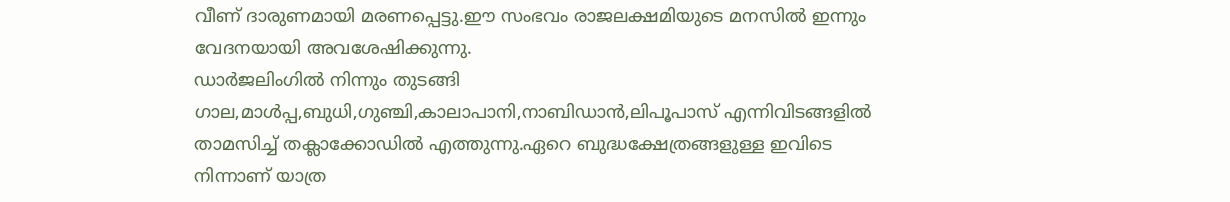വീണ്‌ ദാരുണമായി മരണപ്പെട്ടു.ഈ സംഭവം രാജലക്ഷമിയുടെ മനസില്‍ ഇന്നും വേദനയായി അവശേഷിക്കുന്നു.
ഡാര്‍ജലിംഗില്‍ നിന്നും തുടങ്ങി ഗാല,മാള്‍പ്പ,ബുധി,ഗുഞ്ചി,കാലാപാനി,നാബിഡാന്‍,ലിപൂപാസ്‌ എന്നിവിടങ്ങളില്‍ താമസിച്ച്‌ തക്ലാക്കോഡില്‍ എത്തുന്നു.ഏറെ ബുദ്ധക്ഷേത്രങ്ങളുള്ള ഇവിടെ നിന്നാണ്‌ യാത്ര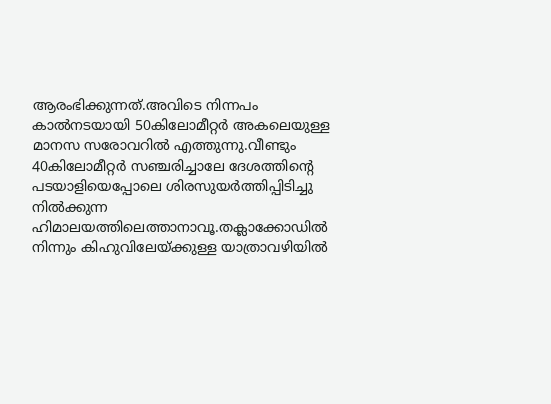ആരംഭിക്കുന്നത്‌.അവിടെ നിന്നപം കാല്‍നടയായി 50കിലോമീറ്റര്‍ അകലെയുള്ള മാനസ സരോവറില്‍ എത്തുന്നു.വീണ്ടും 40കിലോമീറ്റര്‍ സഞ്ചരിച്ചാലേ ദേശത്തിന്റെ പടയാളിയെപ്പോലെ ശിരസുയര്‍ത്തിപ്പിടിച്ചു നില്‍ക്കുന്ന ഹിമാലയത്തിലെത്താനാവൂ.തക്ലാക്കോഡില്‍ നിന്നും കിഹുവിലേയ്‌ക്കുള്ള യാത്രാവഴിയില്‍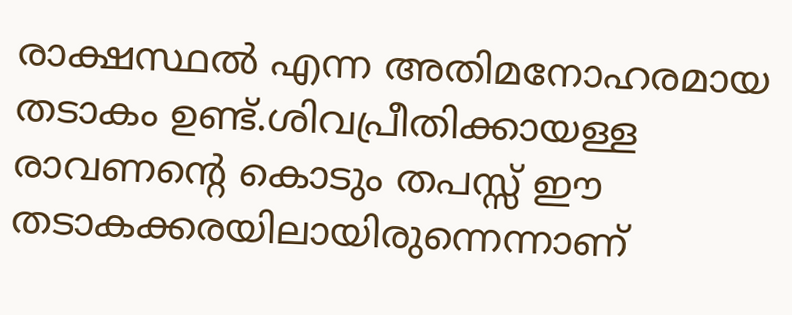രാക്ഷസ്ഥല്‍ എന്ന അതിമനോഹരമായ തടാകം ഉണ്ട്‌.ശിവപ്രീതിക്കായള്ള രാവണന്റെ കൊടും തപസ്സ്‌ ഈ തടാകക്കരയിലായിരുന്നെന്നാണ്‌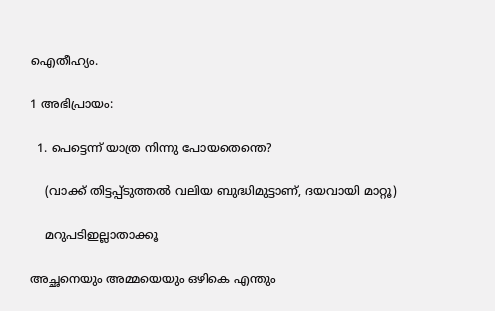ഐതീഹ്യം.

1 അഭിപ്രായം:

  1. പെട്ടെന്ന് യാത്ര നിന്നു പോയതെന്തെ?

    (വാക്ക് തിട്ടപ്പ്ടുത്തല്‍ വലിയ ബുദ്ധിമുട്ടാണ്, ദയവായി മാറ്റൂ)

    മറുപടിഇല്ലാതാക്കൂ

അച്ഛനെയും അമ്മയെയും ഒഴികെ എന്തും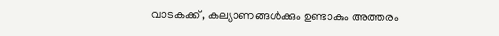വാടകക്ക് , കല്യാണങ്ങള്‍ക്കും ഉണ്ടാകും അത്തരം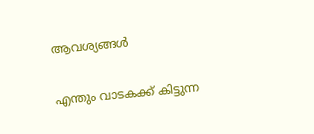ആവശ്യങ്ങള്‍

എന്തും വാടകക്ക് കിട്ടുന്ന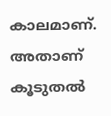കാലമാണ്. അതാണ് കൂടുതല്‍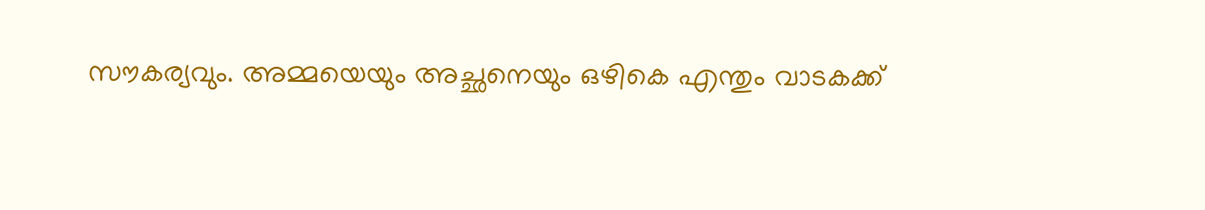സൗകര്യവും. അമ്മയെയും അച്ഛനെയും ഒഴികെ എന്തും വാടകക്ക്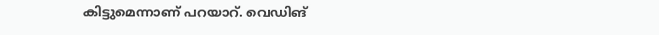കിട്ടുമെന്നാണ് പറയാറ്. വെഡിങ്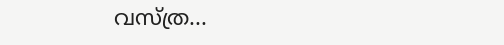വസ്ത്ര...